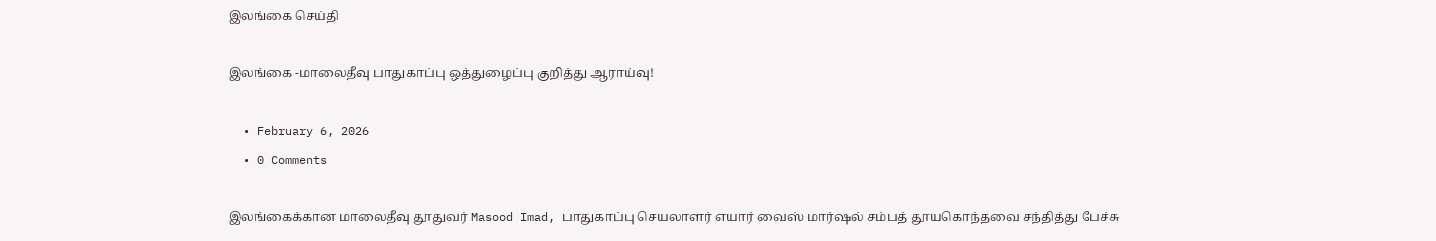இலங்கை செய்தி

இலங்கை -மாலைதீவு பாதுகாப்பு ஒத்துழைப்பு குறித்து ஆராய்வு!

  • February 6, 2026
  • 0 Comments

இலங்கைக்கான மாலைதீவு தூதுவர் Masood Imad, பாதுகாப்பு செயலாளர் எயார் வைஸ் மார்ஷல் சம்பத் தூயகொந்தவை சந்தித்து பேச்சு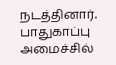நடத்தினார். பாதுகாப்பு அமைச்சில்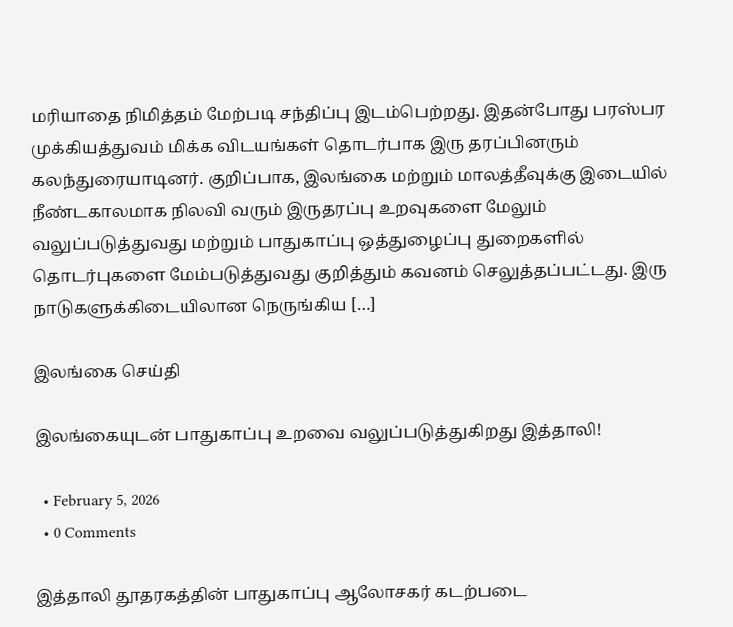மரியாதை நிமித்தம் மேற்படி சந்திப்பு இடம்பெற்றது. இதன்போது பரஸ்பர முக்கியத்துவம் மிக்க விடயங்கள் தொடர்பாக இரு தரப்பினரும் கலந்துரையாடினர். குறிப்பாக, இலங்கை மற்றும் மாலத்தீவுக்கு இடையில் நீண்டகாலமாக நிலவி வரும் இருதரப்பு உறவுகளை மேலும் வலுப்படுத்துவது மற்றும் பாதுகாப்பு ஒத்துழைப்பு துறைகளில் தொடர்புகளை மேம்படுத்துவது குறித்தும் கவனம் செலுத்தப்பட்டது. இரு நாடுகளுக்கிடையிலான நெருங்கிய […]

இலங்கை செய்தி

இலங்கையுடன் பாதுகாப்பு உறவை வலுப்படுத்துகிறது இத்தாலி!

  • February 5, 2026
  • 0 Comments

இத்தாலி தூதரகத்தின் பாதுகாப்பு ஆலோசகர் கடற்படை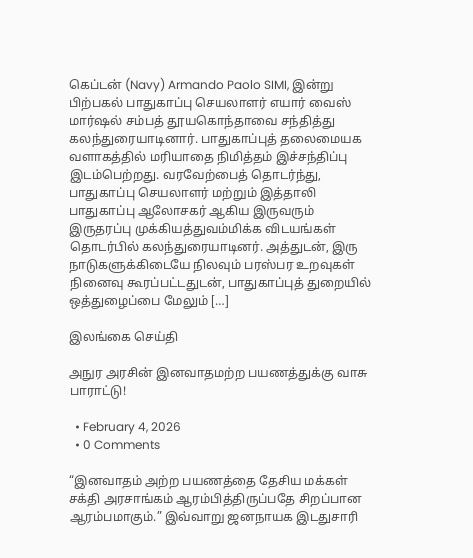கெப்டன் (Navy) Armando Paolo SIMI, இன்று பிற்பகல் பாதுகாப்பு செயலாளர் எயார் வைஸ் மார்ஷல் சம்பத் தூயகொந்தாவை சந்தித்து கலந்துரையாடினார். பாதுகாப்புத் தலைமையக வளாகத்தில் மரியாதை நிமித்தம் இச்சந்திப்பு இடம்பெற்றது. வரவேற்பைத் தொடர்ந்து, பாதுகாப்பு செயலாளர் மற்றும் இத்தாலி பாதுகாப்பு ஆலோசகர் ஆகிய இருவரும் இருதரப்பு முக்கியத்துவம்மிக்க விடயங்கள் தொடர்பில் கலந்துரையாடினர். அத்துடன், இரு நாடுகளுக்கிடையே நிலவும் பரஸ்பர உறவுகள் நினைவு கூரப்பட்டதுடன், பாதுகாப்புத் துறையில் ஒத்துழைப்பை மேலும் […]

இலங்கை செய்தி

அநுர அரசின் இனவாதமற்ற பயணத்துக்கு வாசு பாராட்டு!

  • February 4, 2026
  • 0 Comments

“இனவாதம் அற்ற பயணத்தை தேசிய மக்கள் சக்தி அரசாங்கம் ஆரம்பித்திருப்பதே சிறப்பான ஆரம்பமாகும்.” இவ்வாறு ஜனநாயக இடதுசாரி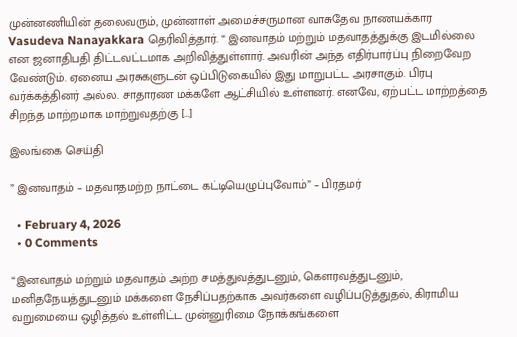முன்னணியின் தலைவரும், முன்னாள் அமைச்சருமான வாசுதேவ நாணயக்கார Vasudeva Nanayakkara தெரிவித்தார். “ இனவாதம் மற்றும் மதவாதத்துக்கு இடமில்லை என ஜனாதிபதி திட்டவட்டமாக அறிவித்துள்ளார். அவரின் அந்த எதிர்பார்ப்பு நிறைவேற வேண்டும். ஏனைய அரசுகளுடன் ஒப்பிடுகையில் இது மாறுபட்ட அரசாகும். பிரபு வர்க்கத்தினர் அல்ல. சாதாரண மக்களே ஆட்சியில் உள்ளனர். எனவே, ஏற்பட்ட மாற்றத்தை சிறந்த மாற்றமாக மாற்றுவதற்கு […]

இலங்கை செய்தி

” இனவாதம் – மதவாதமற்ற நாட்டை கட்டியெழுப்புவோம்” – பிரதமர்

  • February 4, 2026
  • 0 Comments

“இனவாதம் மற்றும் மதவாதம் அற்ற சமத்துவத்துடனும், கௌரவத்துடனும், மனிதநேயத்துடனும் மக்களை நேசிப்பதற்காக அவர்களை வழிப்படுத்துதல், கிராமிய வறுமையை ஒழித்தல் உள்ளிட்ட முன்னுரிமை நோக்கங்களை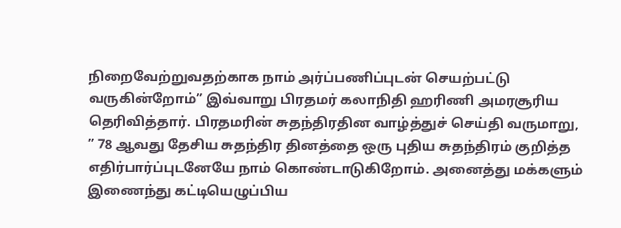நிறைவேற்றுவதற்காக நாம் அர்ப்பணிப்புடன் செயற்பட்டு வருகின்றோம்” இவ்வாறு பிரதமர் கலாநிதி ஹரிணி அமரசூரிய தெரிவித்தார். பிரதமரின் சுதந்திரதின வாழ்த்துச் செய்தி வருமாறு, ” 78 ஆவது தேசிய சுதந்திர தினத்தை ஒரு புதிய சுதந்திரம் குறித்த எதிர்பார்ப்புடனேயே நாம் கொண்டாடுகிறோம். அனைத்து மக்களும் இணைந்து கட்டியெழுப்பிய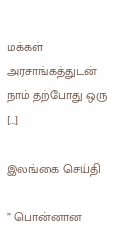மக்கள் அரசாங்கத்துடன் நாம் தற்போது ஒரு […]

இலங்கை செய்தி

” பொன்னான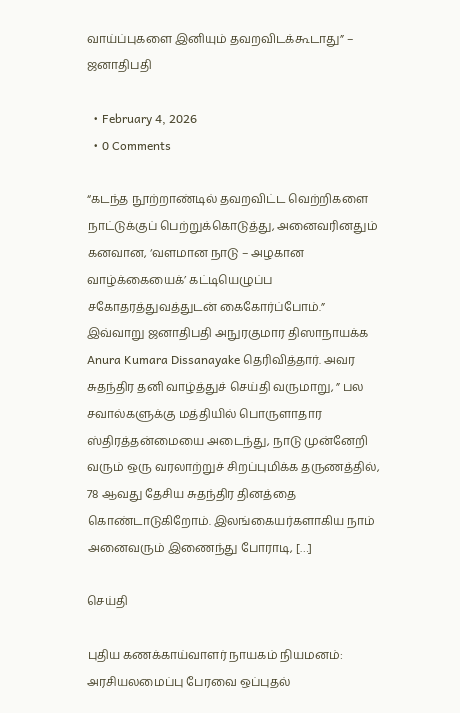வாய்ப்புகளை இனியும் தவறவிடக்கூடாது” – ஜனாதிபதி

  • February 4, 2026
  • 0 Comments

“கடந்த நூற்றாண்டில் தவறவிட்ட வெற்றிகளை நாட்டுக்குப் பெற்றுக்கொடுத்து, அனைவரினதும் கனவான, ‘வளமான நாடு – அழகான வாழ்க்கையைக்’ கட்டியெழுப்ப சகோதரத்துவத்துடன் கைகோர்ப்போம்.” இவ்வாறு ஜனாதிபதி அநுரகுமார திஸாநாயக்க Anura Kumara Dissanayake தெரிவித்தார். அவர சுதந்திர தனி வாழ்த்துச் செய்தி வருமாறு, ” பல சவால்களுக்கு மத்தியில் பொருளாதார ஸ்திரத்தன்மையை அடைந்து, நாடு முன்னேறி வரும் ஒரு வரலாற்றுச் சிறப்புமிக்க தருணத்தில், 78 ஆவது தேசிய சுதந்திர தினத்தை கொண்டாடுகிறோம். இலங்கையர்களாகிய நாம் அனைவரும் இணைந்து போராடி, […]

செய்தி

புதிய கணக்காய்வாளர் நாயகம் நியமனம்: அரசியலமைப்பு பேரவை ஒப்புதல்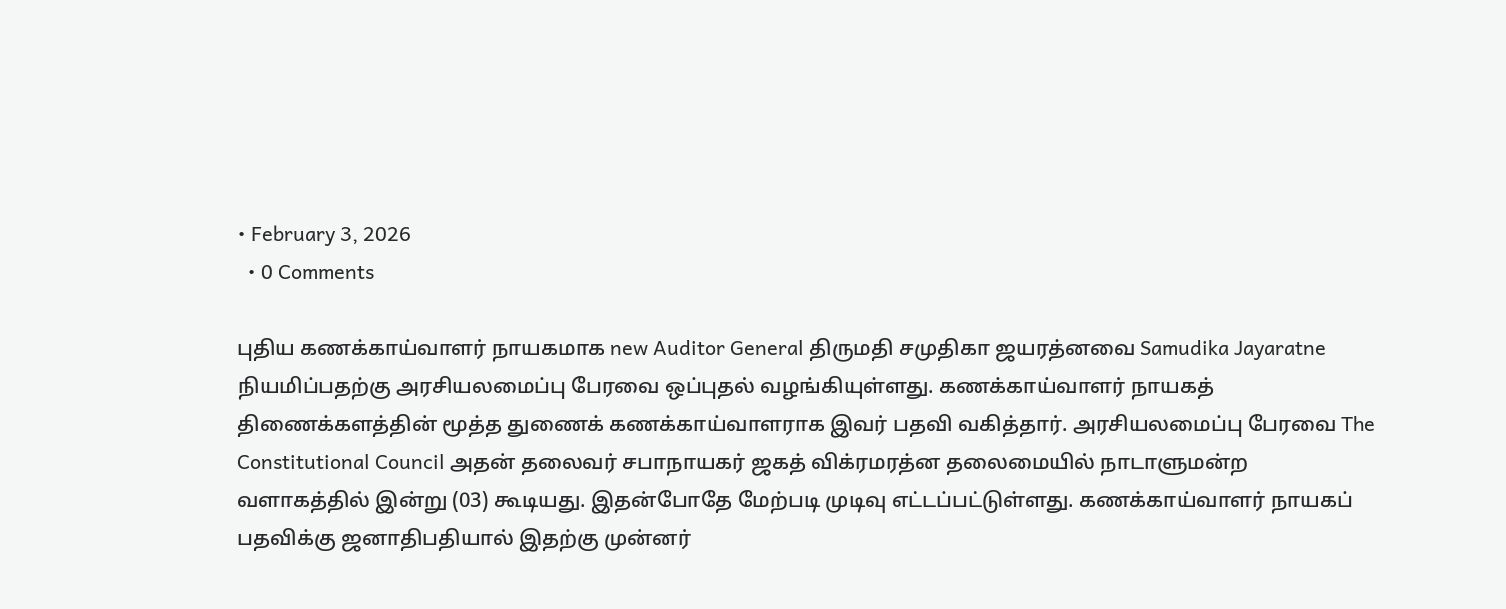• February 3, 2026
  • 0 Comments

புதிய கணக்காய்வாளர் நாயகமாக new Auditor General திருமதி சமுதிகா ஜயரத்னவை Samudika Jayaratne நியமிப்பதற்கு அரசியலமைப்பு பேரவை ஒப்புதல் வழங்கியுள்ளது. கணக்காய்வாளர் நாயகத் திணைக்களத்தின் மூத்த துணைக் கணக்காய்வாளராக இவர் பதவி வகித்தார். அரசியலமைப்பு பேரவை The Constitutional Council அதன் தலைவர் சபாநாயகர் ஜகத் விக்ரமரத்ன தலைமையில் நாடாளுமன்ற வளாகத்தில் இன்று (03) கூடியது. இதன்போதே மேற்படி முடிவு எட்டப்பட்டுள்ளது. கணக்காய்வாளர் நாயகப் பதவிக்கு ஜனாதிபதியால் இதற்கு முன்னர்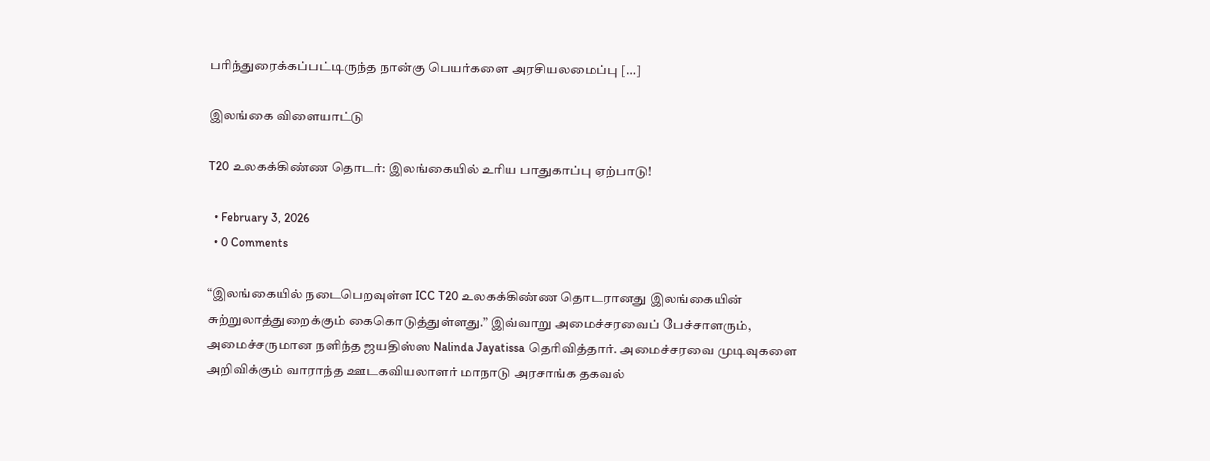பரிந்துரைக்கப்பட்டிருந்த நான்கு பெயர்களை அரசியலமைப்பு […]

இலங்கை விளையாட்டு

T20 உலகக்கிண்ண தொடர்: இலங்கையில் உரிய பாதுகாப்பு ஏற்பாடு!

  • February 3, 2026
  • 0 Comments

“இலங்கையில் நடைபெறவுள்ள ICC T20 உலகக்கிண்ண தொடரானது இலங்கையின் சுற்றுலாத்துறைக்கும் கைகொடுத்துள்ளது.” இவ்வாறு அமைச்சரவைப் பேச்சாளரும், அமைச்சருமான நளிந்த ஜயதிஸ்ஸ Nalinda Jayatissa தெரிவித்தார். அமைச்சரவை முடிவுகளை அறிவிக்கும் வாராந்த ஊடகவியலாளர் மாநாடு அரசாங்க தகவல்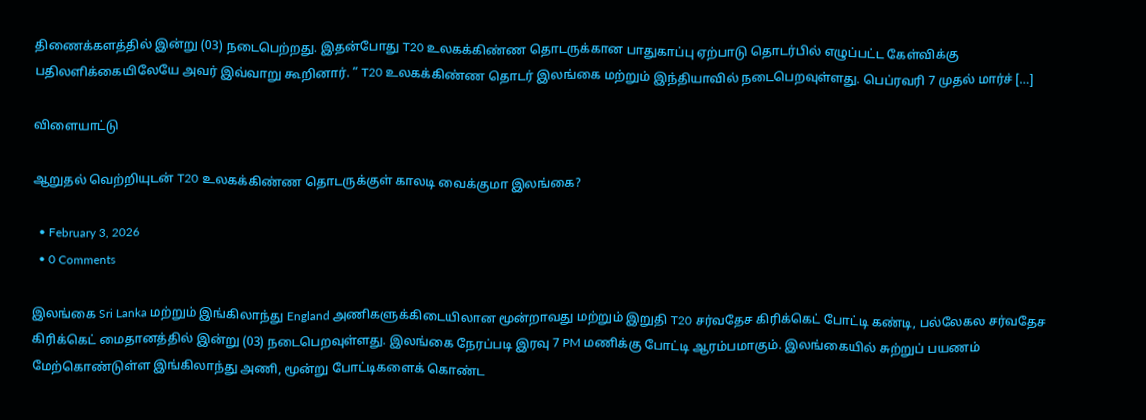திணைக்களத்தில் இன்று (03) நடைபெற்றது. இதன்போது T20 உலகக்கிண்ண தொடருக்கான பாதுகாப்பு ஏற்பாடு தொடர்பில் எழுப்பட்ட கேள்விக்கு பதிலளிக்கையிலேயே அவர் இவ்வாறு கூறினார். “ T20 உலகக்கிண்ண தொடர் இலங்கை மற்றும் இந்தியாவில் நடைபெறவுள்ளது. பெப்ரவரி 7 முதல் மார்ச் […]

விளையாட்டு

ஆறுதல் வெற்றியுடன் T20 உலகக்கிண்ண தொடருக்குள் காலடி வைக்குமா இலங்கை?

  • February 3, 2026
  • 0 Comments

இலங்கை Sri Lanka மற்றும் இங்கிலாந்து England அணிகளுக்கிடையிலான மூன்றாவது மற்றும் இறுதி T20 சர்வதேச கிரிக்கெட் போட்டி கண்டி, பல்லேகல சர்வதேச கிரிக்கெட் மைதானத்தில் இன்று (03) நடைபெறவுள்ளது. இலங்கை நேரப்படி இரவு 7 PM மணிக்கு போட்டி ஆரம்பமாகும். இலங்கையில் சுற்றுப் பயணம் மேற்கொண்டுள்ள இங்கிலாந்து அணி, மூன்று போட்டிகளைக் கொண்ட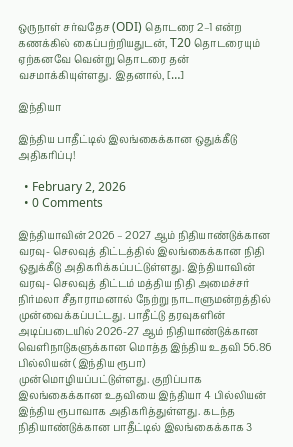ஒருநாள் சர்வதேச (ODI) தொடரை 2–1 என்ற கணக்கில் கைப்பற்றியதுடன், T20 தொடரையும் ஏற்கனவே வென்று தொடரை தன் வசமாக்கியுள்ளது. இதனால், […]

இந்தியா

இந்திய பாதீட்டில் இலங்கைக்கான ஒதுக்கீடு அதிகரிப்பு!

  • February 2, 2026
  • 0 Comments

இந்தியாவின் 2026 – 2027 ஆம் நிதியாண்டுக்கான வரவு- செலவுத் திட்டத்தில் இலங்கைக்கான நிதி ஒதுக்கீடு அதிகரிக்கப்பட்டுள்ளது. இந்தியாவின் வரவு- செலவுத் திட்டம் மத்திய நிதி அமைச்சர் நிர்மலா சீதாராமனால் நேற்று நாடாளுமன்றத்தில் முன்வைக்கப்பட்டது. பாதீட்டு தரவுகளின் அடிப்படையில் 2026-27 ஆம் நிதியாண்டுக்கான வெளிநாடுகளுக்கான மொத்த இந்திய உதவி 56.86 பில்லியன் (இந்திய ரூபா) முன்மொழியப்பட்டுள்ளது. குறிப்பாக இலங்கைக்கான உதவியை இந்தியா 4 பில்லியன் இந்திய ரூபாவாக அதிகரித்துள்ளது. கடந்த நிதியாண்டுக்கான பாதீட்டில் இலங்கைக்காக 3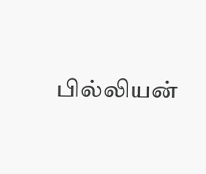பில்லியன்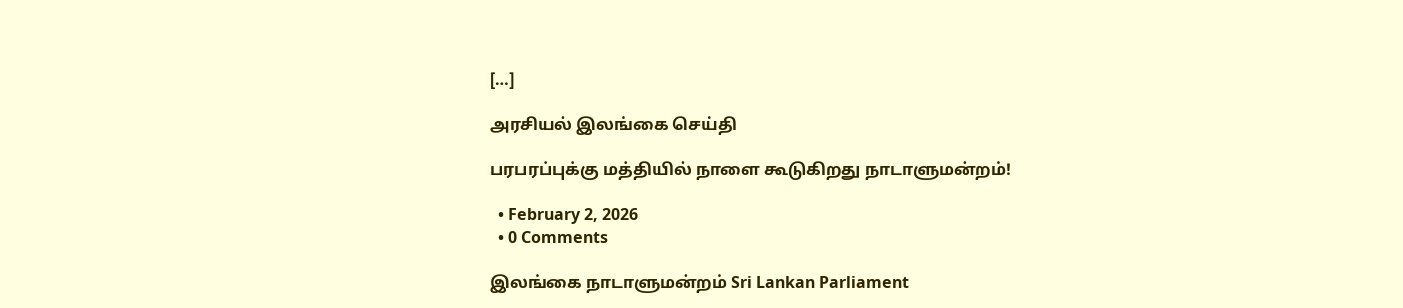[…]

அரசியல் இலங்கை செய்தி

பரபரப்புக்கு மத்தியில் நாளை கூடுகிறது நாடாளுமன்றம்!

  • February 2, 2026
  • 0 Comments

இலங்கை நாடாளுமன்றம் Sri Lankan Parliament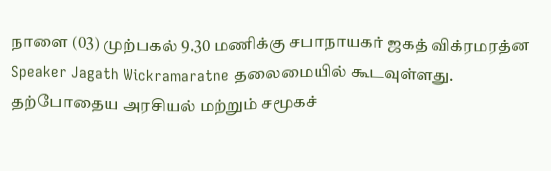நாளை (03) முற்பகல் 9.30 மணிக்கு சபாநாயகர் ஜகத் விக்ரமரத்ன Speaker Jagath Wickramaratne தலைமையில் கூடவுள்ளது. தற்போதைய அரசியல் மற்றும் சமூகச்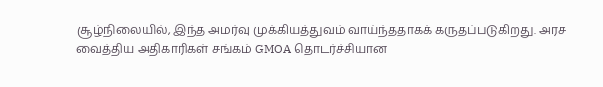சூழ்நிலையில், இந்த அமர்வு முக்கியத்துவம் வாய்ந்ததாகக் கருதப்படுகிறது. அரச வைத்திய அதிகாரிகள் சங்கம் GMOA தொடர்ச்சியான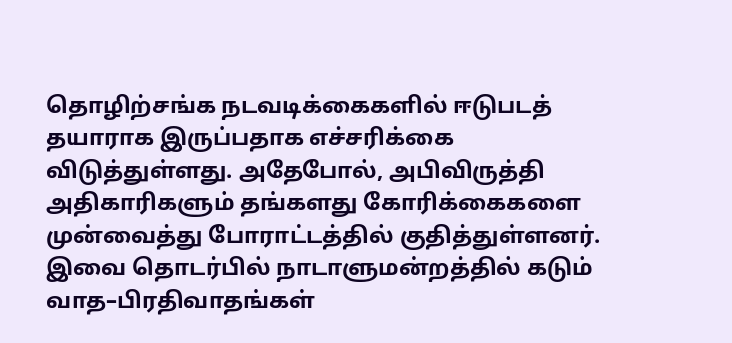தொழிற்சங்க நடவடிக்கைகளில் ஈடுபடத் தயாராக இருப்பதாக எச்சரிக்கை விடுத்துள்ளது. அதேபோல், அபிவிருத்தி அதிகாரிகளும் தங்களது கோரிக்கைகளை முன்வைத்து போராட்டத்தில் குதித்துள்ளனர். இவை தொடர்பில் நாடாளுமன்றத்தில் கடும் வாத–பிரதிவாதங்கள்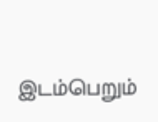இடம்பெறும்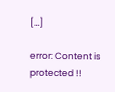[…]

error: Content is protected !!